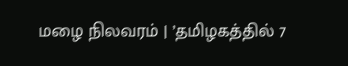மழை நிலவரம் | ’தமிழகத்தில் 7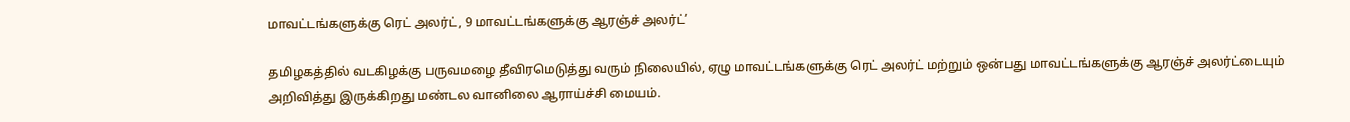மாவட்டங்களுக்கு ரெட் அலர்ட், 9 மாவட்டங்களுக்கு ஆரஞ்ச் அலர்ட்’

தமிழகத்தில் வடகிழக்கு பருவமழை தீவிரமெடுத்து வரும் நிலையில், ஏழு மாவட்டங்களுக்கு ரெட் அலர்ட் மற்றும் ஒன்பது மாவட்டங்களுக்கு ஆரஞ்ச் அலர்ட்டையும் அறிவித்து இருக்கிறது மண்டல வானிலை ஆராய்ச்சி மையம்.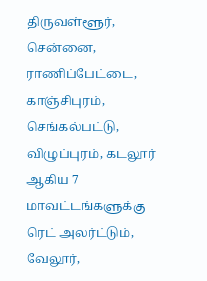திருவள்ளூர், சென்னை, ராணிப்பேட்டை, காஞ்சிபுரம், செங்கல்பட்டு, விழுப்புரம், கடலூர் ஆகிய 7 மாவட்டங்களுக்கு ரெட் அலர்ட்டும், வேலூர்,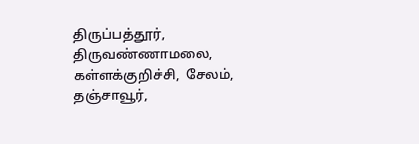திருப்பத்தூர், திருவண்ணாமலை, கள்ளக்குறிச்சி,  சேலம், தஞ்சாவூர்,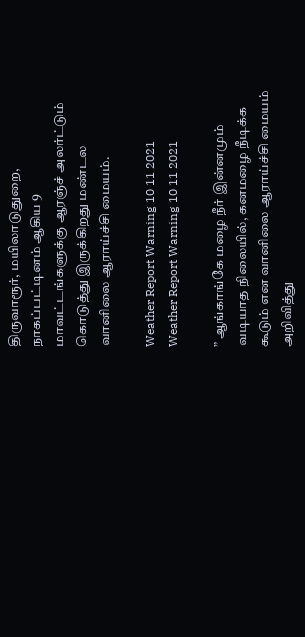திருவாரூர், மயிலாடுதுறை, நாகப்பட்டினம் ஆகிய 9 மாவட்டங்களுக்கு ஆரஞ்ச் அலர்ட்டும் கொடுத்து இருக்கிறது மண்டல வானிலை ஆராய்ச்சி மையம்.

Weather Report Warning 10 11 2021
Weather Report Warning 10 11 2021

” ஆங்காங்கே மழை நீர் இன்னமும் வடியாத நிலையில், கனமழை நீடிக்க கூடும் என வானிலை ஆராய்ச்சி மையம் அறிவித்து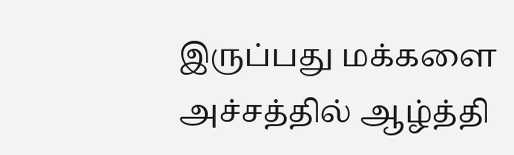இருப்பது மக்களை அச்சத்தில் ஆழ்த்தி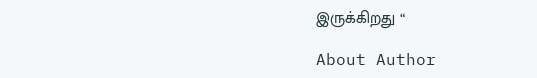இருக்கிறது “

About Author